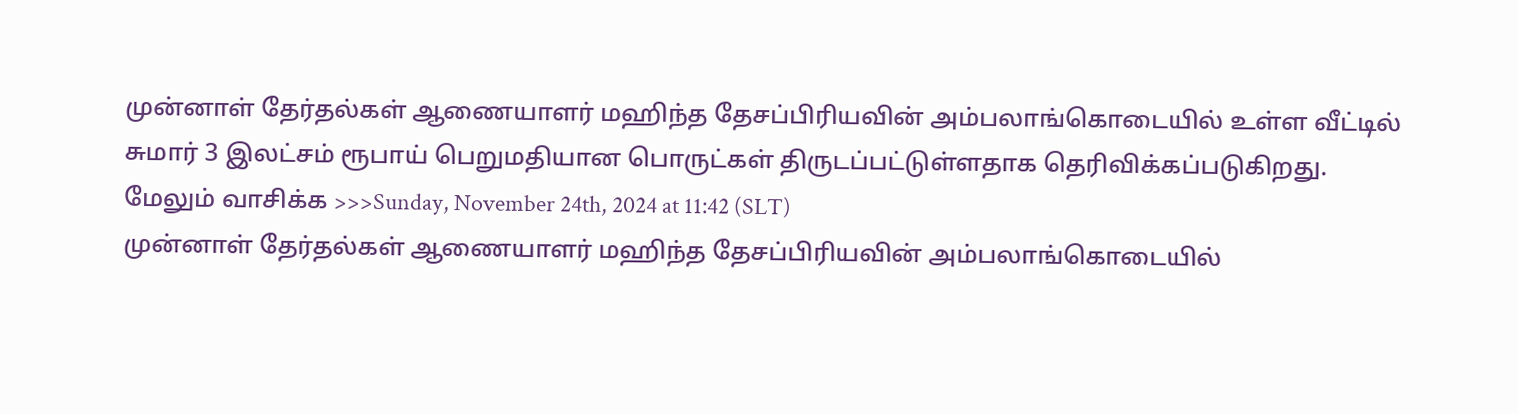முன்னாள் தேர்தல்கள் ஆணையாளர் மஹிந்த தேசப்பிரியவின் அம்பலாங்கொடையில் உள்ள வீட்டில் சுமார் 3 இலட்சம் ரூபாய் பெறுமதியான பொருட்கள் திருடப்பட்டுள்ளதாக தெரிவிக்கப்படுகிறது.
மேலும் வாசிக்க >>>Sunday, November 24th, 2024 at 11:42 (SLT)
முன்னாள் தேர்தல்கள் ஆணையாளர் மஹிந்த தேசப்பிரியவின் அம்பலாங்கொடையில்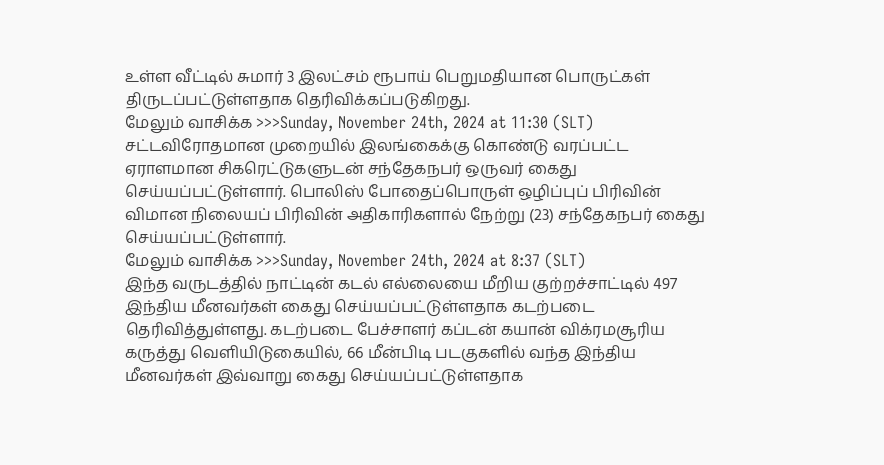உள்ள வீட்டில் சுமார் 3 இலட்சம் ரூபாய் பெறுமதியான பொருட்கள் திருடப்பட்டுள்ளதாக தெரிவிக்கப்படுகிறது.
மேலும் வாசிக்க >>>Sunday, November 24th, 2024 at 11:30 (SLT)
சட்டவிரோதமான முறையில் இலங்கைக்கு கொண்டு வரப்பட்ட ஏராளமான சிகரெட்டுகளுடன் சந்தேகநபர் ஒருவர் கைது செய்யப்பட்டுள்ளார். பொலிஸ் போதைப்பொருள் ஒழிப்புப் பிரிவின் விமான நிலையப் பிரிவின் அதிகாரிகளால் நேற்று (23) சந்தேகநபர் கைது செய்யப்பட்டுள்ளார்.
மேலும் வாசிக்க >>>Sunday, November 24th, 2024 at 8:37 (SLT)
இந்த வருடத்தில் நாட்டின் கடல் எல்லையை மீறிய குற்றச்சாட்டில் 497 இந்திய மீனவர்கள் கைது செய்யப்பட்டுள்ளதாக கடற்படை தெரிவித்துள்ளது. கடற்படை பேச்சாளர் கப்டன் கயான் விக்ரமசூரிய கருத்து வௌியிடுகையில், 66 மீன்பிடி படகுகளில் வந்த இந்திய மீனவர்கள் இவ்வாறு கைது செய்யப்பட்டுள்ளதாக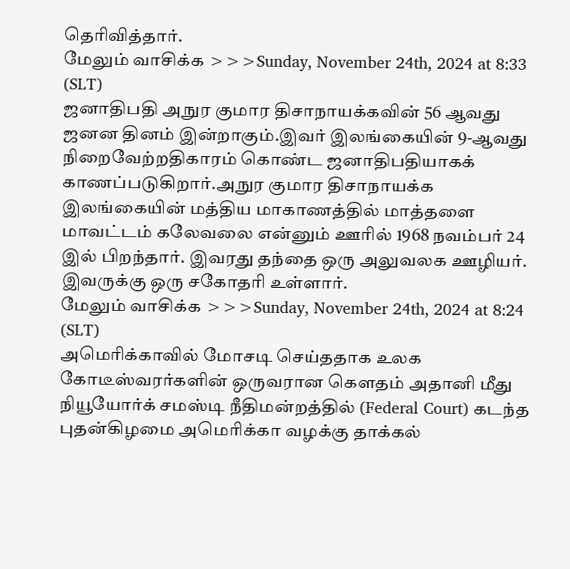தெரிவித்தார்.
மேலும் வாசிக்க >>>Sunday, November 24th, 2024 at 8:33 (SLT)
ஜனாதிபதி அநுர குமார திசாநாயக்கவின் 56 ஆவது ஜனன தினம் இன்றாகும்.இவர் இலங்கையின் 9-ஆவது நிறைவேற்றதிகாரம் கொண்ட ஜனாதிபதியாகக் காணப்படுகிறார்.அநுர குமார திசாநாயக்க இலங்கையின் மத்திய மாகாணத்தில் மாத்தளை மாவட்டம் கலேவலை என்னும் ஊரில் 1968 நவம்பர் 24 இல் பிறந்தார். இவரது தந்தை ஒரு அலுவலக ஊழியர். இவருக்கு ஒரு சகோதரி உள்ளார்.
மேலும் வாசிக்க >>>Sunday, November 24th, 2024 at 8:24 (SLT)
அமெரிக்காவில் மோசடி செய்ததாக உலக கோடீஸ்வரர்களின் ஒருவரான கௌதம் அதானி மீது நியூயோர்க் சமஸ்டி நீதிமன்றத்தில் (Federal Court) கடந்த புதன்கிழமை அமெரிக்கா வழக்கு தாக்கல்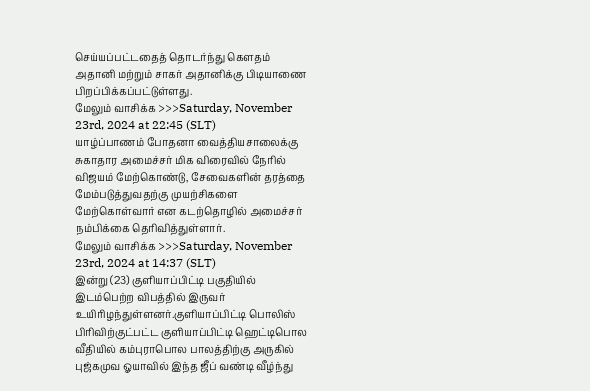செய்யப்பட்டதைத் தொடர்ந்து கௌதம் அதானி மற்றும் சாகர் அதானிக்கு பிடியாணை பிறப்பிக்கப்பட்டுள்ளது.
மேலும் வாசிக்க >>>Saturday, November 23rd, 2024 at 22:45 (SLT)
யாழ்ப்பாணம் போதனா வைத்தியசாலைக்கு சுகாதார அமைச்சர் மிக விரைவில் நேரில் விஜயம் மேற்கொண்டு, சேவைகளின் தரத்தை மேம்படுத்துவதற்கு முயற்சிகளை மேற்கொள்வார் என கடற்தொழில் அமைச்சர் நம்பிக்கை தெரிவித்துள்ளார்.
மேலும் வாசிக்க >>>Saturday, November 23rd, 2024 at 14:37 (SLT)
இன்று (23) குளியாப்பிட்டி பகுதியில் இடம்பெற்ற விபத்தில் இருவர் உயிரிழந்துள்ளனர்.குளியாப்பிட்டி பொலிஸ் பிரிவிற்குட்பட்ட குளியாப்பிட்டி ஹெட்டிபொல வீதியில் கம்புராபொல பாலத்திற்கு அருகில் புஜ்கமுவ ஓயாவில் இந்த ஜீப் வண்டி வீழ்ந்து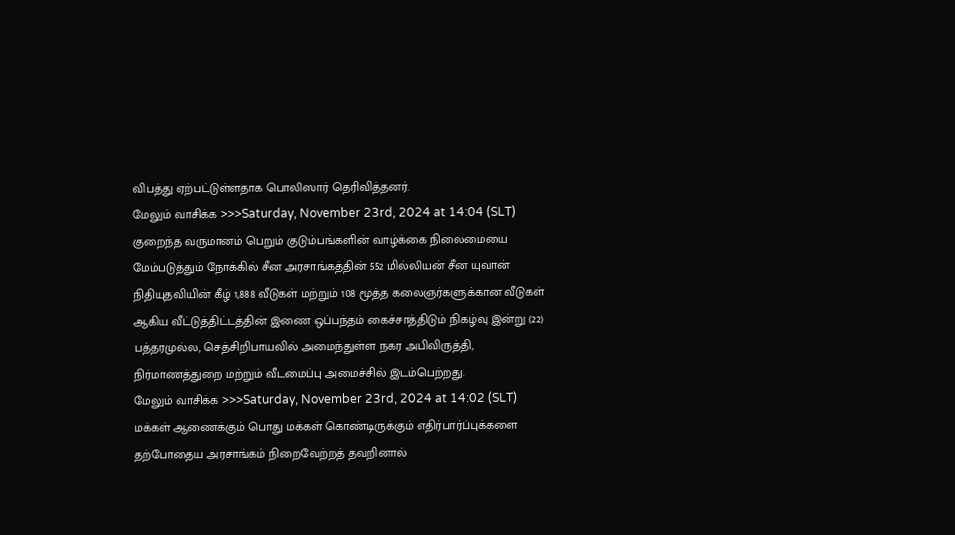விபத்து ஏற்பட்டுள்ளதாக பொலிஸார் தெரிவித்தனர்.
மேலும் வாசிக்க >>>Saturday, November 23rd, 2024 at 14:04 (SLT)
குறைந்த வருமானம் பெறும் குடும்பங்களின் வாழ்க்கை நிலைமையை மேம்படுத்தும் நோக்கில் சீன அரசாங்கத்தின் 552 மில்லியன் சீன யுவான் நிதியுதவியின் கீழ் 1,888 வீடுகள் மற்றும் 108 மூத்த கலைஞர்களுக்கான வீடுகள் ஆகிய வீட்டுத்திட்டத்தின் இணை ஒப்பந்தம் கைச்சாத்திடும் நிகழ்வு இன்று (22) பத்தரமுல்ல, செத்சிறிபாயவில் அமைந்துள்ள நகர அபிவிருத்தி, நிர்மாணத்துறை மற்றும் வீடமைப்பு அமைச்சில் இடம்பெற்றது.
மேலும் வாசிக்க >>>Saturday, November 23rd, 2024 at 14:02 (SLT)
மக்கள் ஆணைக்கும் பொது மக்கள் கொண்டிருக்கும் எதிர்பார்ப்புக்களை தற்போதைய அரசாங்கம் நிறைவேற்றத் தவறினால்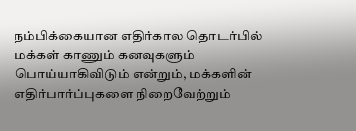நம்பிக்கையான எதிர்கால தொடர்பில் மக்கள் காணும் கனவுகளும் பொய்யாகிவிடும் என்றும், மக்களின் எதிர்பார்ப்புகளை நிறைவேற்றும்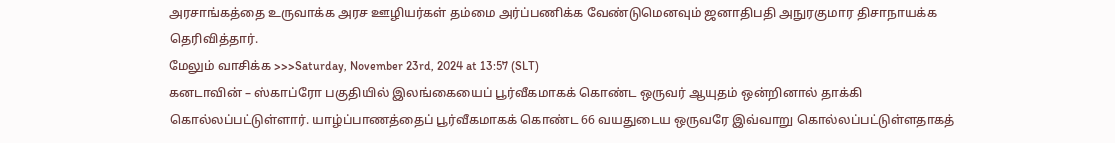அரசாங்கத்தை உருவாக்க அரச ஊழியர்கள் தம்மை அர்ப்பணிக்க வேண்டுமெனவும் ஜனாதிபதி அநுரகுமார திசாநாயக்க தெரிவித்தார்.
மேலும் வாசிக்க >>>Saturday, November 23rd, 2024 at 13:57 (SLT)
கனடாவின் – ஸ்காப்ரோ பகுதியில் இலங்கையைப் பூர்வீகமாகக் கொண்ட ஒருவர் ஆயுதம் ஒன்றினால் தாக்கி கொல்லப்பட்டுள்ளார். யாழ்ப்பாணத்தைப் பூர்வீகமாகக் கொண்ட 66 வயதுடைய ஒருவரே இவ்வாறு கொல்லப்பட்டுள்ளதாகத்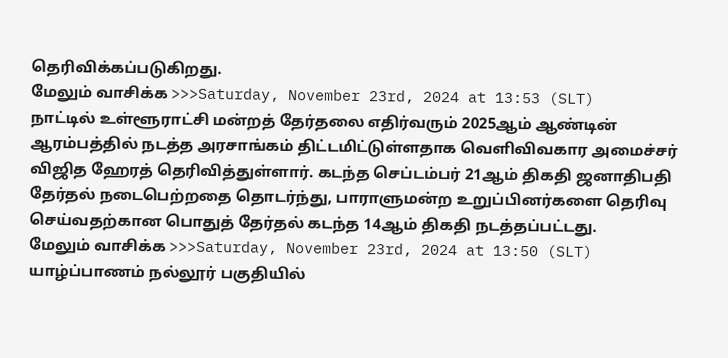தெரிவிக்கப்படுகிறது.
மேலும் வாசிக்க >>>Saturday, November 23rd, 2024 at 13:53 (SLT)
நாட்டில் உள்ளூராட்சி மன்றத் தேர்தலை எதிர்வரும் 2025ஆம் ஆண்டின் ஆரம்பத்தில் நடத்த அரசாங்கம் திட்டமிட்டுள்ளதாக வெளிவிவகார அமைச்சர் விஜித ஹேரத் தெரிவித்துள்ளார். கடந்த செப்டம்பர் 21ஆம் திகதி ஜனாதிபதி தேர்தல் நடைபெற்றதை தொடர்ந்து, பாராளுமன்ற உறுப்பினர்களை தெரிவு செய்வதற்கான பொதுத் தேர்தல் கடந்த 14ஆம் திகதி நடத்தப்பட்டது.
மேலும் வாசிக்க >>>Saturday, November 23rd, 2024 at 13:50 (SLT)
யாழ்ப்பாணம் நல்லூர் பகுதியில்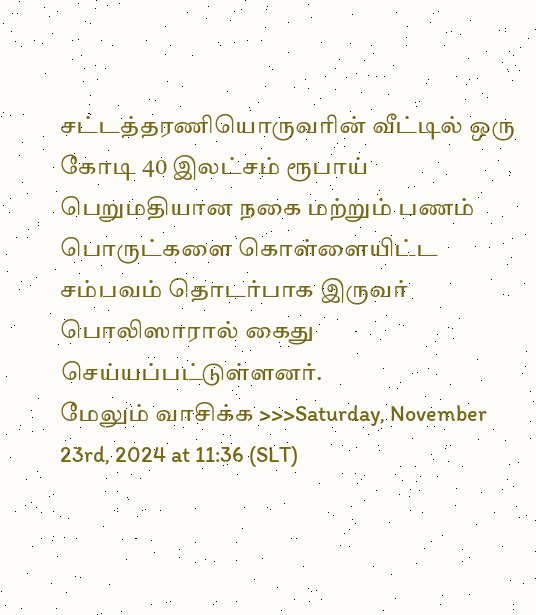சட்டத்தரணியொருவரின் வீட்டில் ஒரு கோடி 40 இலட்சம் ரூபாய் பெறுமதியான நகை மற்றும் பணம் பொருட்களை கொள்ளையிட்ட சம்பவம் தொடர்பாக இருவர் பொலிஸாரால் கைது செய்யப்பட்டுள்ளனர்.
மேலும் வாசிக்க >>>Saturday, November 23rd, 2024 at 11:36 (SLT)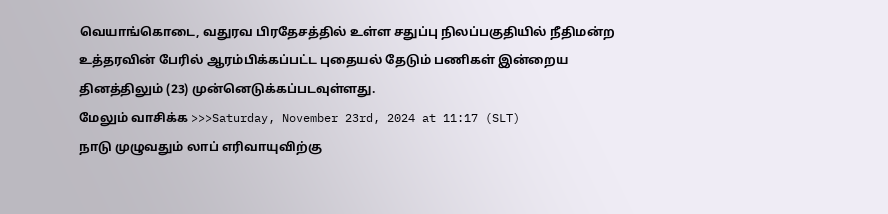வெயாங்கொடை, வதுரவ பிரதேசத்தில் உள்ள சதுப்பு நிலப்பகுதியில் நீதிமன்ற உத்தரவின் பேரில் ஆரம்பிக்கப்பட்ட புதையல் தேடும் பணிகள் இன்றைய தினத்திலும் (23) முன்னெடுக்கப்படவுள்ளது.
மேலும் வாசிக்க >>>Saturday, November 23rd, 2024 at 11:17 (SLT)
நாடு முழுவதும் லாப் எரிவாயுவிற்கு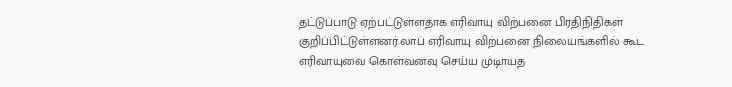தட்டுப்பாடு ஏற்பட்டுள்ளதாக எரிவாயு விற்பனை பிரதிநிதிகள் குறிப்பிட்டுள்ளனர்.லாப் எரிவாயு விற்பனை நிலையங்களில் கூட எரிவாயுவை கொள்வனவு செய்ய முடிாயத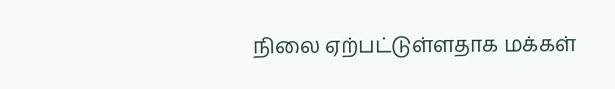நிலை ஏற்பட்டுள்ளதாக மக்கள்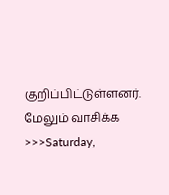குறிப்பிட்டுள்ளனர்.
மேலும் வாசிக்க >>>Saturday,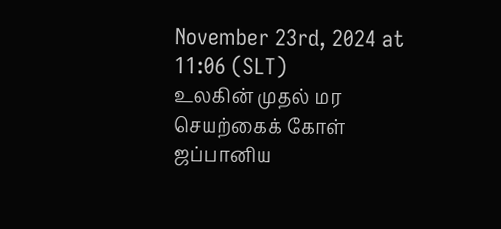November 23rd, 2024 at 11:06 (SLT)
உலகின் முதல் மர செயற்கைக் கோள் ஜப்பானிய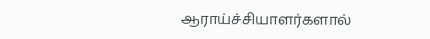ஆராய்ச்சியாளர்களால்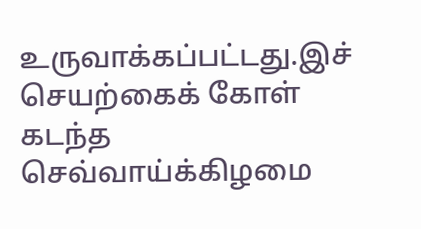உருவாக்கப்பட்டது.இச் செயற்கைக் கோள் கடந்த செவ்வாய்க்கிழமை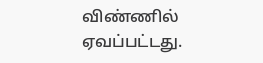விண்ணில் ஏவப்பட்டது.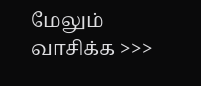மேலும் வாசிக்க >>>